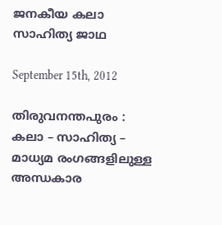ജനകീയ കലാ സാഹിത്യ ജാഥ

September 15th, 2012

തിരുവനന്തപുരം : കലാ – സാഹിത്യ – മാധ്യമ രംഗങ്ങളിലുള്ള അന്ധകാര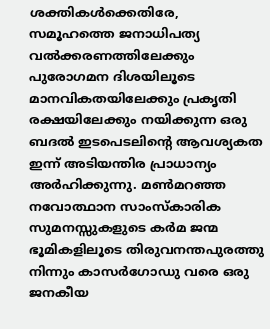ശക്തികള്‍ക്കെതിരേ, സമൂഹത്തെ ജനാധിപത്യ വല്‍ക്കരണത്തിലേക്കും പുരോഗമന ദിശയിലൂടെ മാനവികതയിലേക്കും പ്രകൃതി രക്ഷയിലേക്കും നയിക്കുന്ന ഒരു ബദല്‍ ഇടപെടലിന്റെ ആവശ്യകത ഇന്ന് അടിയന്തിര പ്രാധാന്യം അര്‍ഹിക്കുന്നു. മണ്‍മറഞ്ഞ നവോത്ഥാന സാംസ്കാരിക സുമനസ്സുകളുടെ കര്‍മ ജന്മ ഭൂമികളിലൂടെ തിരുവനന്തപുരത്തു നിന്നും കാസര്‍ഗോഡു വരെ ഒരു ജനകീയ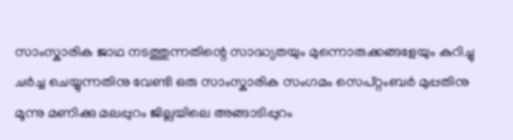സാംസ്കാരിക ജാഥ നടത്തുന്നതിന്റെ സാദ്ധ്യതയും മുന്നൊരുക്കങ്ങളേയും കുറിച്ചു ചര്‍ച്ച ചെയ്യുന്നതിനു വേണ്ടി ഒരു സാംസ്കാരിക സംഗമം സെപ്റ്റംബർ മുപ്പതിനു മൂന്നു മണിക്കു മലപ്പുറം ജില്ലയിലെ അങ്ങാടിപ്പുറം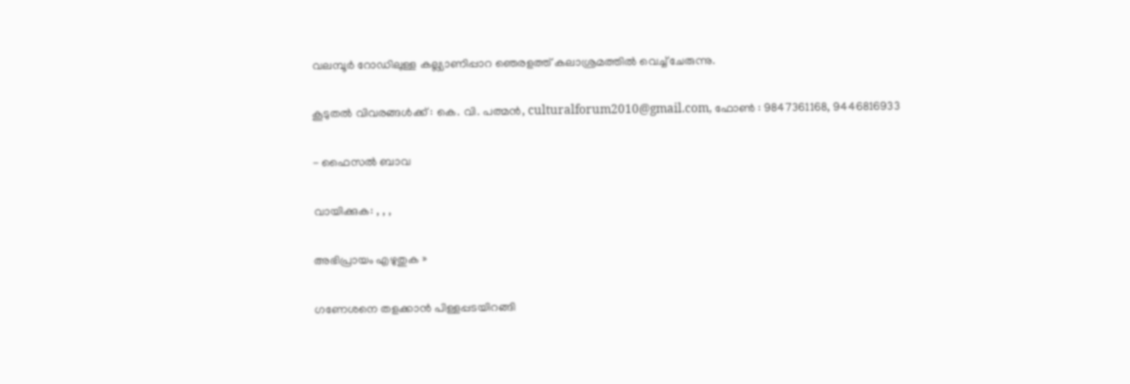വലമ്പൂര്‍ റോഡിലുള്ള കല്ല്യാണിപ്പാറ ഞെരളത്ത് കലാശ്രമത്തില്‍ വെച്ച് ചേരുന്നു.

കൂടുതല്‍ വിവരങ്ങള്‍ക്ക് : കെ. വി. പത്മൻ, culturalforum2010@gmail.com, ഫോൺ : 9847361168, 9446816933

- ഫൈസല്‍ ബാവ

വായിക്കുക: , , ,

അഭിപ്രായം എഴുതുക »

ഗണേശനെ തളക്കാന്‍ പിള്ളപ്പടയിറങ്ങി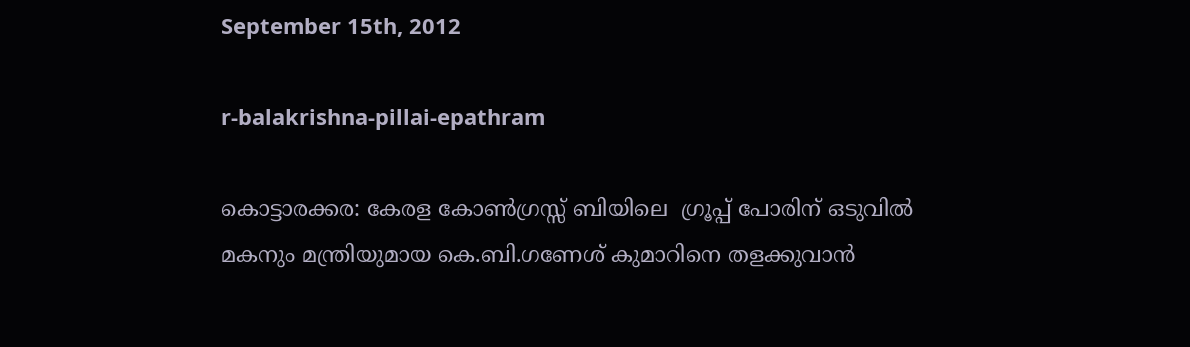September 15th, 2012

r-balakrishna-pillai-epathram

കൊട്ടാരക്കര: കേരള കോണ്‍ഗ്രസ്സ് ബിയിലെ  ഗ്രൂപ്പ് പോരിന് ഒടുവില്‍ മകനും മന്ത്രിയുമായ കെ.ബി.ഗണേശ് കുമാറിനെ തളക്കുവാന്‍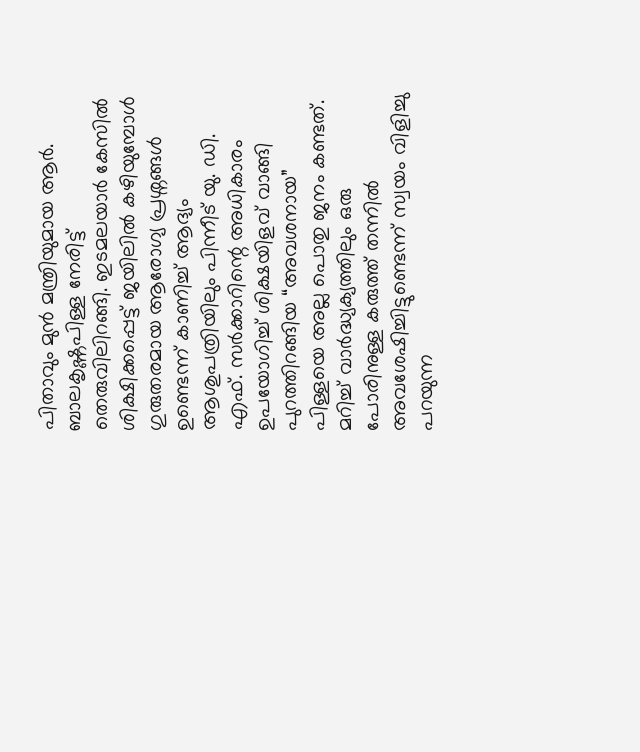പിതാവും മുന്‍ മന്ത്രിയുമായ ആര്‍. ബാലകൃഷ്ണപിള്ള നേരിട്ട് തെരുവിലിറങ്ങി. ഇടമലയാര്‍ കേസില്‍ ശിക്ഷിക്കപ്പെട്ട് ജയിലില്‍ കഴിയുമ്പോള്‍ ഗുരുതരമായ ആരോഗ്യ പ്രശ്നങ്ങള്‍ ഉണ്ടെന്ന് കാണിച്ച് ആദ്യം ആശുപത്രിയിലും പിന്നീട് യു. ഡി. എഫ്. സര്‍ക്കാറിന്റെ അധികാരം ഉപയോഗിച്ച് ശിക്ഷയിളവ് വാങ്ങി പുറത്തിറങ്ങിയ “അവശനായ” പിള്ളയെ അല്ല പൊതു ജനം കണ്ടത്. മറിച്ച് വാര്‍ദ്ധ്യക്യത്തിലും ഒരു പോരിനുള്ള കരുത്ത് തന്നില്‍ അവശേഷിച്ചിട്ടുണ്ടെന്ന് സ്വയം വിളിച്ചു പറയുന്ന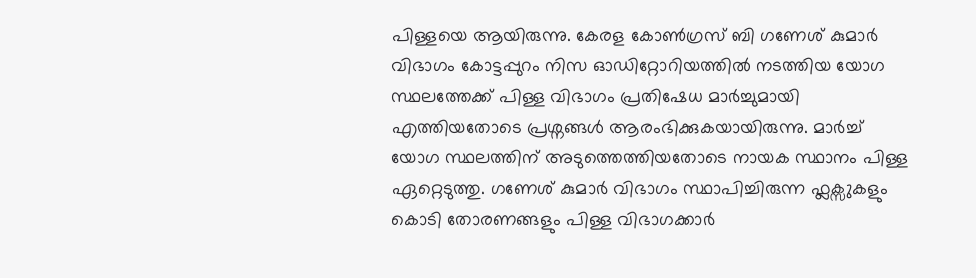പിള്ളയെ ആയിരുന്നു. കേരള കോണ്‍ഗ്രസ് ബി ഗണേശ് കുമാര്‍ വിഭാഗം കോട്ടപ്പുറം നിസ ഓഡിറ്റോറിയത്തില്‍ നടത്തിയ യോഗ സ്ഥലത്തേക്ക് പിള്ള വിഭാഗം പ്രതിഷേധ മാര്‍ച്ചുമായി എത്തിയതോടെ പ്രശ്നങ്ങള്‍ ആരംഭിക്കുകയായിരുന്നു. മാര്‍ച്ച് യോഗ സ്ഥലത്തിന് അടുത്തെത്തിയതോടെ നായക സ്ഥാനം പിള്ള ഏറ്റെടുത്തു. ഗണേശ് കുമാര്‍ വിഭാഗം സ്ഥാപിച്ചിരുന്ന ഫ്ലക്സുകളും കൊടി തോരണങ്ങളും പിള്ള വിഭാഗക്കാര്‍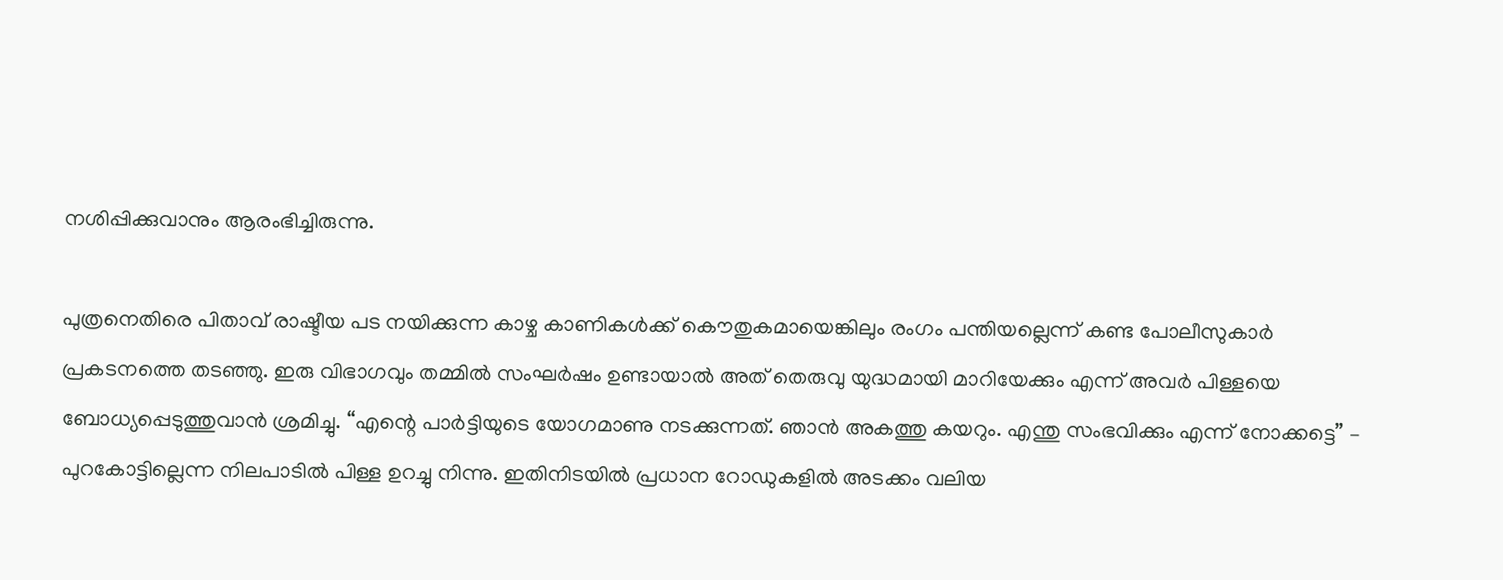നശിപ്പിക്കുവാനും ആരംഭിച്ചിരുന്നു.

പുത്രനെതിരെ പിതാവ് രാഷ്ടീയ പട നയിക്കുന്ന കാഴ്ച കാണികള്‍ക്ക് കൌതുകമായെങ്കിലും രംഗം പന്തിയല്ലെന്ന് കണ്ട പോലീസുകാര്‍ പ്രകടനത്തെ തടഞ്ഞു. ഇരു വിഭാഗവും തമ്മില്‍ സംഘര്‍ഷം ഉണ്ടായാല്‍ അത് തെരുവു യുദ്ധമായി മാറിയേക്കും എന്ന് അവര്‍ പിള്ളയെ ബോധ്യപ്പെടുത്തുവാന്‍ ശ്രമിച്ചു. “എന്റെ പാര്‍ട്ടിയുടെ യോഗമാണു നടക്കുന്നത്. ഞാന്‍ അകത്തു കയറും. എന്തു സംഭവിക്കും എന്ന് നോക്കട്ടെ” – പുറകോട്ടില്ലെന്ന നിലപാടില്‍ പിള്ള ഉറച്ചു നിന്നു. ഇതിനിടയില്‍ പ്രധാന റോഡുകളില്‍ അടക്കം വലിയ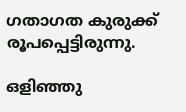ഗതാഗത കുരുക്ക് രൂപപ്പെട്ടിരുന്നു.

ഒളിഞ്ഞു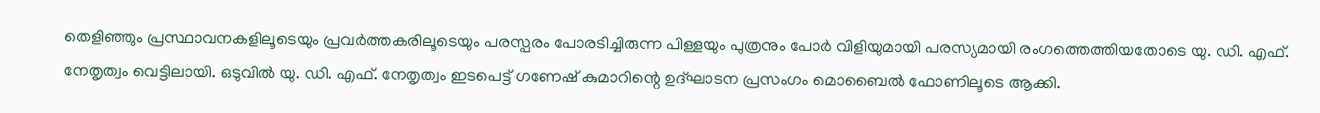തെളിഞ്ഞും പ്രസ്ഥാവനകളിലൂടെയും പ്രവര്‍ത്തകരിലൂടെയും പരസ്പരം പോരടിച്ചിരുന്ന പിള്ളയും പുത്രനും പോര്‍ വിളിയുമായി പരസ്യമായി രംഗത്തെത്തിയതോടെ യു. ഡി. എഫ്. നേതൃത്വം വെട്ടിലായി. ഒടുവില്‍ യു. ഡി. എഫ്. നേതൃത്വം ഇടപെട്ട് ഗണേഷ് കുമാറിന്റെ ഉദ്ഘാടന പ്രസംഗം മൊബൈല്‍ ഫോണിലൂടെ ആക്കി.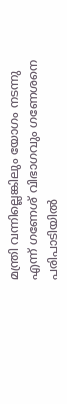മന്ത്രി വന്നില്ലെങ്കിലും യോഗം നടന്നു എന്ന് ഗണേശ് വിഭാഗവും ഗണേശനെ പരിപാടിയില്‍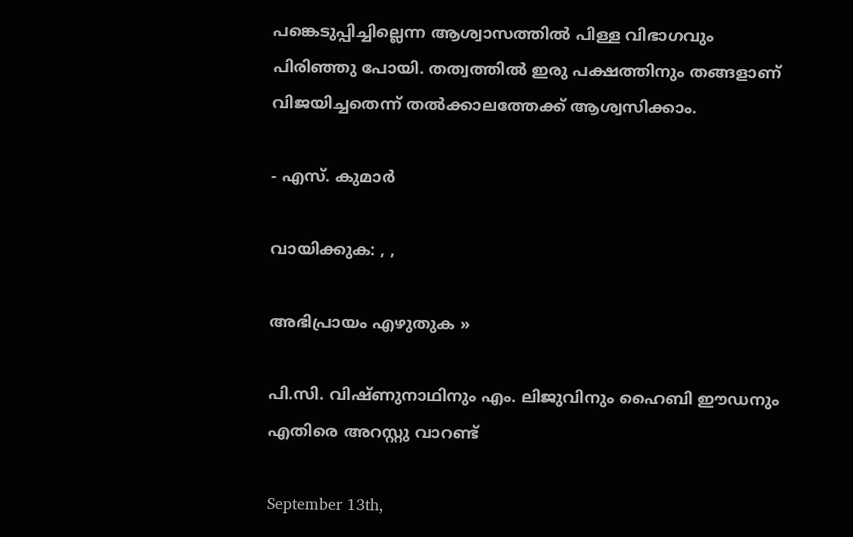പങ്കെടുപ്പിച്ചില്ലെന്ന ആശ്വാസത്തില്‍ പിള്ള വിഭാഗവും പിരിഞ്ഞു പോയി. തത്വത്തില്‍ ഇരു പക്ഷത്തിനും തങ്ങളാണ് വിജയിച്ചതെന്ന് തല്‍ക്കാലത്തേക്ക് ആശ്വസിക്കാം.

- എസ്. കുമാര്‍

വായിക്കുക: , ,

അഭിപ്രായം എഴുതുക »

പി.സി. വിഷ്ണുനാഥിനും എം. ലിജുവിനും ഹൈബി ഈഡനും എതിരെ അറസ്റ്റു വാറണ്ട്

September 13th,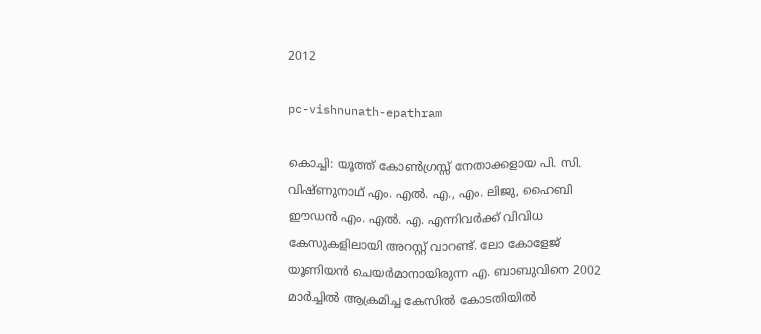2012

pc-vishnunath-epathram

കൊച്ചി: യൂത്ത് കോണ്‍ഗ്രസ്സ് നേതാക്കളായ പി. സി. വിഷ്ണുനാഥ് എം. എല്‍. എ., എം. ലിജു, ഹൈബി ഈഡന്‍ എം. എല്‍. എ. എന്നിവര്‍ക്ക് വിവിധ കേസുകളിലായി അറസ്റ്റ് വാറണ്ട്. ലോ കോളേജ് യൂണിയന്‍ ചെയര്‍മാനായിരുന്ന എ. ബാബുവിനെ 2002 മാര്‍ച്ചില്‍ ആക്രമിച്ച കേസില്‍ കോടതിയില്‍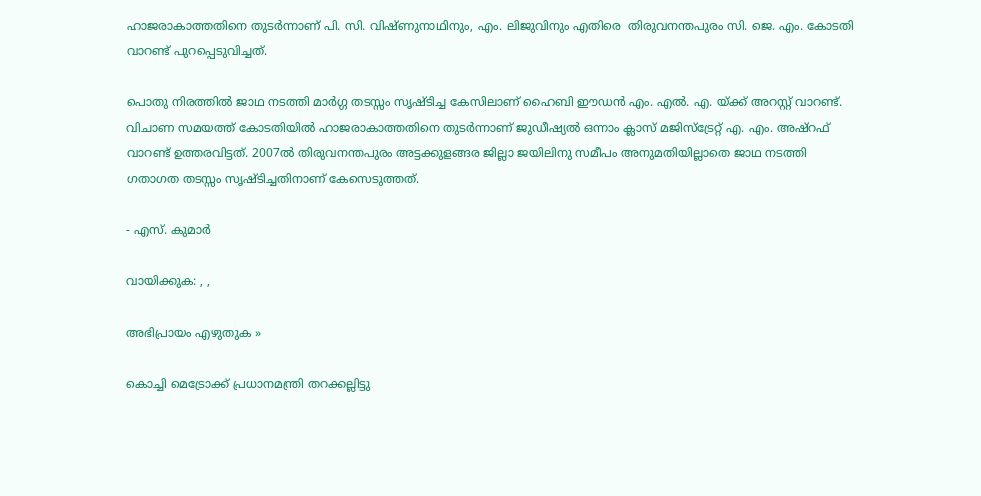ഹാജരാകാത്തതിനെ തുടര്‍ന്നാണ് പി. സി. വിഷ്ണുനാഥിനും, എം. ലിജുവിനും എതിരെ  തിരുവനന്തപുരം സി. ജെ. എം. കോടതി വാറണ്ട് പുറപ്പെടുവിച്ചത്.

പൊതു നിരത്തില്‍ ജാഥ നടത്തി മാര്‍ഗ്ഗ തടസ്സം സൃഷ്ടിച്ച കേസിലാണ് ഹൈബി ഈഡന്‍ എം. എല്‍. എ. യ്ക്ക് അറസ്റ്റ് വാറണ്ട്. വിചാണ സമയത്ത് കോടതിയില്‍ ഹാജരാകാത്തതിനെ തുടര്‍ന്നാണ് ജുഡീഷ്യല്‍ ഒന്നാം ക്ലാസ് മജിസ്ട്രേറ്റ് എ. എം. അഷ്‌റഫ് വാറണ്ട് ഉത്തരവിട്ടത്. 2007ല്‍ തിരുവനന്തപുരം അട്ടക്കുളങ്ങര ജില്ലാ ജയിലിനു സമീപം അനുമതിയില്ലാതെ ജാഥ നടത്തി ഗതാഗത തടസ്സം സൃഷ്ടിച്ചതിനാണ് കേസെടുത്തത്.

- എസ്. കുമാര്‍

വായിക്കുക: , ,

അഭിപ്രായം എഴുതുക »

കൊച്ചി മെട്രോക്ക് പ്രധാനമന്ത്രി തറക്കല്ലിട്ടു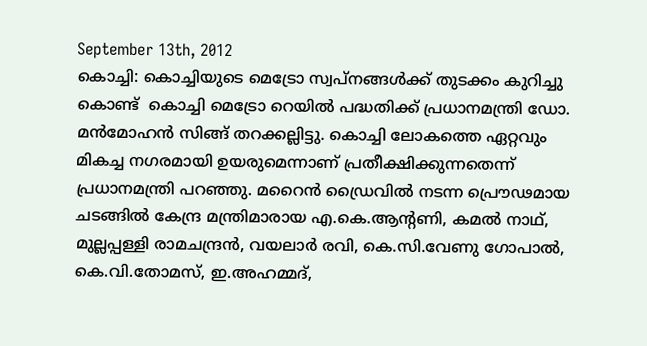September 13th, 2012
കൊച്ചി: കൊച്ചിയുടെ മെട്രോ സ്വപ്നങ്ങള്‍ക്ക് തുടക്കം കുറിച്ചു കൊണ്ട്  കൊച്ചി മെട്രോ റെയില്‍ പദ്ധതിക്ക് പ്രധാനമന്ത്രി ഡോ. മന്‍‌മോഹന്‍ സിങ്ങ് തറക്കല്ലിട്ടു. കൊച്ചി ലോകത്തെ ഏറ്റവും മികച്ച നഗരമായി ഉയരുമെന്നാണ് പ്രതീക്ഷിക്കുന്നതെന്ന് പ്രധാനമന്ത്രി പറഞ്ഞു. മറൈന്‍ ഡ്രൈവില്‍ നടന്ന പ്രൌഢമായ ചടങ്ങില്‍ കേന്ദ്ര മന്ത്രിമാരായ എ.കെ.ആന്റണി, കമല്‍ നാഥ്, മുല്ലപ്പള്ളി രാമചന്ദ്രന്‍, വയലാര്‍ രവി, കെ.സി.വേണു ഗോപാല്‍, കെ.വി.തോമസ്, ഇ.അഹമ്മദ്,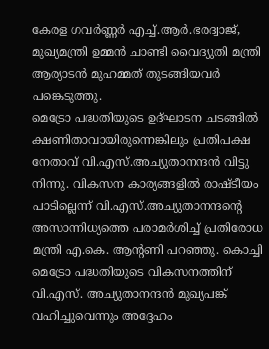കേരള ഗവര്‍ണ്ണര്‍ എച്ച്.ആര്‍.ഭരദ്വാജ്, മുഖ്യമന്ത്രി ഉമ്മന്‍ ചാണ്ടി വൈദ്യുതി മന്ത്രി ആര്യാടന്‍ മുഹമ്മത് തുടങ്ങിയവര്‍ പങ്കെടുത്തു.
മെട്രോ പദ്ധതിയുടെ ഉദ്ഘാടന ചടങ്ങില്‍ ക്ഷണിതാവായിരുന്നെങ്കിലും പ്രതിപക്ഷ നേതാവ് വി.എസ്.അച്യുതാനന്ദന്‍ വിട്ടു നിന്നു. വികസന കാര്യങ്ങളില്‍ രാഷ്ടീയം പാടില്ലെന്ന് വി.എസ്.അച്യുതാനന്ദന്റെ അസാന്നിധ്യത്തെ പരാമര്‍ശിച്ച് പ്രതിരോധ മന്ത്രി എ.കെ. ആന്റണി പറഞ്ഞു. കൊച്ചി മെട്രോ പദ്ധതിയുടെ വികസനത്തിന് വി.എസ്. അച്യുതാനന്ദന്‍ മുഖ്യപങ്ക് വഹിച്ചുവെന്നും അദ്ദേഹം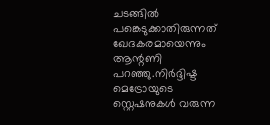ചടങ്ങില്‍ പങ്കെടുക്കാതിരുന്നത് ഖേദകരമായെന്നും ആന്റണി പറഞ്ഞു.നിര്‍ദ്ദിഷ്ട മെട്രോയുടെ സ്റ്റെഷനുകള്‍ വരുന്ന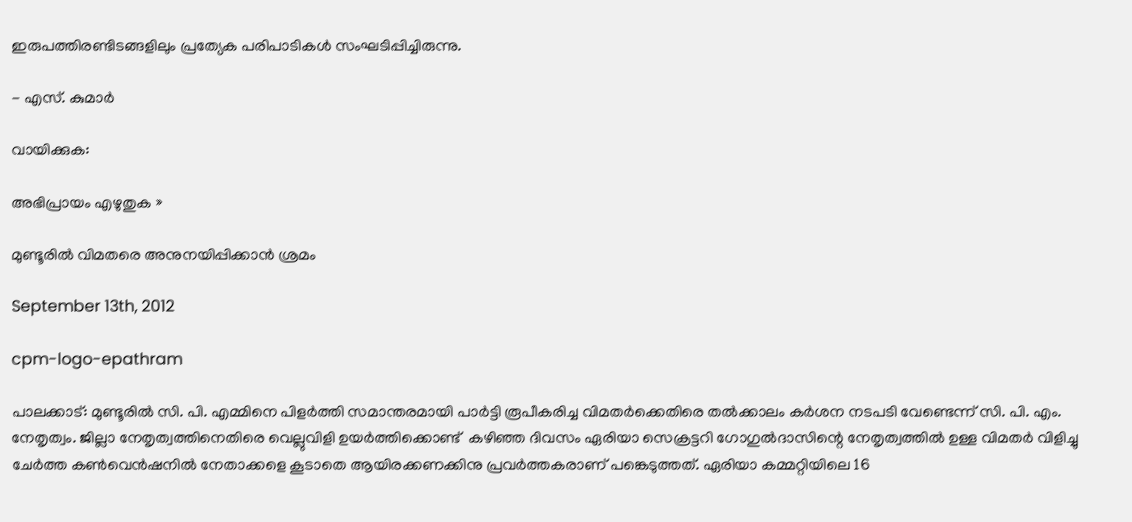ഇരുപത്തിരണ്ടിടങ്ങളിലും പ്രത്യേക പരിപാടികള്‍ സംഘടിപ്പിച്ചിരുന്നു.

- എസ്. കുമാര്‍

വായിക്കുക:

അഭിപ്രായം എഴുതുക »

മുണ്ടൂരില്‍ വിമതരെ അനുനയിപ്പിക്കാന്‍ ശ്രമം

September 13th, 2012

cpm-logo-epathram

പാലക്കാട്: മുണ്ടൂരില്‍ സി. പി. എമ്മിനെ പിളര്‍ത്തി സമാന്തരമായി പാര്‍ട്ടി രൂപീകരിച്ച വിമതര്‍ക്കെതിരെ തല്‍ക്കാലം കര്‍ശന നടപടി വേണ്ടെന്ന് സി. പി. എം. നേതൃത്വം. ജില്ലാ നേതൃത്വത്തിനെതിരെ വെല്ലുവിളി ഉയര്‍ത്തിക്കൊണ്ട്  കഴിഞ്ഞ ദിവസം ഏരിയാ സെക്രട്ടറി ഗോഗുല്‍ദാസിന്റെ നേതൃത്വത്തില്‍ ഉള്ള വിമതര്‍ വിളിച്ചു ചേര്‍ത്ത കണ്‍‌വെന്‍ഷനില്‍ നേതാക്കളെ കൂ‍ടാതെ ആയിരക്കണക്കിനു പ്രവര്‍ത്തകരാണ് പങ്കെടുത്തത്. ഏരിയാ കമ്മറ്റിയിലെ 16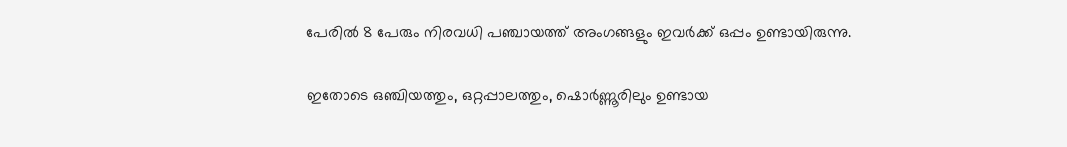പേരില്‍ 8 പേരും നിരവധി പഞ്ചായത്ത് അംഗങ്ങളും ഇവര്‍ക്ക് ഒപ്പം ഉണ്ടായിരുന്നു.

ഇതോടെ ഒഞ്ചിയത്തും, ഒറ്റപ്പാലത്തും, ഷൊര്‍ണ്ണൂരിലും ഉണ്ടായ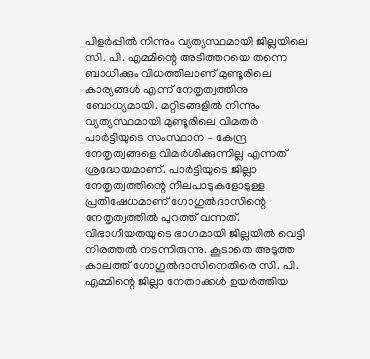പിളര്‍പ്പില്‍ നിന്നും വ്യത്യസ്ഥമായി ജില്ലയിലെ സി. പി. എമ്മിന്റെ അടിത്തറയെ തന്നെ ബാധിക്കും വിധത്തിലാണ് മുണ്ടൂരിലെ കാര്യങ്ങള്‍ എന്ന് നേതൃത്വത്തിനു ബോധ്യമായി. മറ്റിടങ്ങളില്‍ നിന്നും വ്യത്യസ്ഥമായി മുണ്ടൂരിലെ വിമതര്‍ പാര്‍ട്ടിയുടെ സംസ്ഥാന – കേന്ദ്ര നേതൃത്വങ്ങളെ വിമര്‍ശിക്കുന്നില്ല എന്നത് ശ്രദ്ധേയമാണ്. പാര്‍ട്ടിയുടെ ജില്ലാ നേതൃത്വത്തിന്റെ നിലപാടുകളോടുള്ള പ്രതിഷേധമാണ് ഗോഗുല്‍ദാസിന്റെ നേതൃത്വത്തില്‍ പുറത്ത് വന്നത്. വിഭാഗീയതയുടെ ഭാഗമായി ജില്ലയില്‍ വെട്ടി നിരത്തല്‍ നടന്നിരുന്നു. കൂടാതെ അടുത്ത കാലത്ത് ഗോഗുല്‍ദാസിനെതിരെ സി. പി. എമ്മിന്റെ ജില്ലാ നേതാക്കള്‍ ഉയര്‍ത്തിയ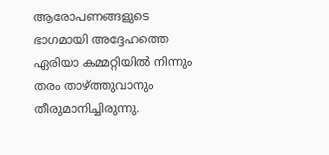ആരോപണങ്ങളുടെ ഭാഗമായി അദ്ദേഹത്തെ ഏരിയാ കമ്മറ്റിയില്‍ നിന്നും തരം താഴ്ത്തുവാനും തീരുമാനിച്ചിരുന്നു.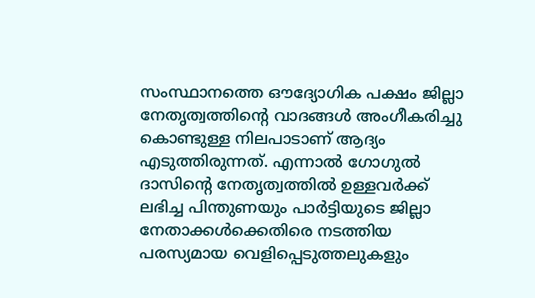സംസ്ഥാനത്തെ ഔദ്യോഗിക പക്ഷം ജില്ലാ നേതൃത്വത്തിന്റെ വാദങ്ങള്‍ അംഗീകരിച്ചു കൊണ്ടുള്ള നിലപാടാണ് ആദ്യം എടുത്തിരുന്നത്. എന്നാല്‍ ഗോഗുല്‍ ദാസിന്റെ നേതൃത്വത്തില്‍ ഉള്ളവര്‍ക്ക് ലഭിച്ച പിന്തുണയും പാര്‍ട്ടിയുടെ ജില്ലാ നേതാക്കള്‍ക്കെതിരെ നടത്തിയ പരസ്യമായ വെളിപ്പെടുത്തലുകളും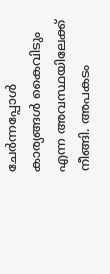ചേര്‍ന്നപ്പോള്‍ കാര്യങ്ങള്‍ കൈവിടും എന്ന അവസ്ഥയിലേക്ക് നീങ്ങി. അപകടം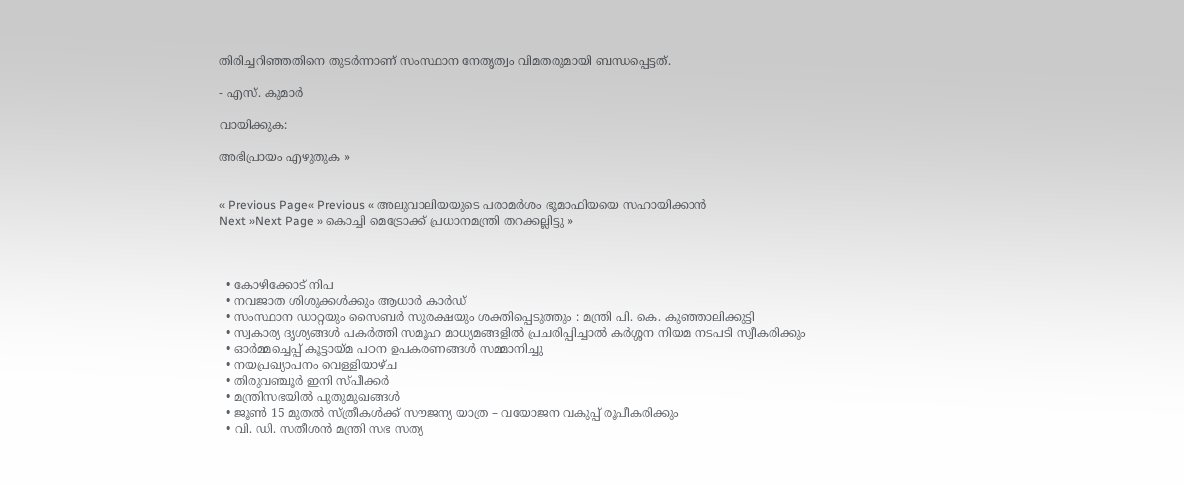തിരിച്ചറിഞ്ഞതിനെ തുടര്‍ന്നാണ് സംസ്ഥാന നേതൃത്വം വിമതരുമായി ബന്ധപ്പെട്ടത്.

- എസ്. കുമാര്‍

വായിക്കുക:

അഭിപ്രായം എഴുതുക »


« Previous Page« Previous « അലുവാലിയയുടെ പരാമർശം ഭൂമാഫിയയെ സഹായിക്കാൻ
Next »Next Page » കൊച്ചി മെട്രോക്ക് പ്രധാനമന്ത്രി തറക്കല്ലിട്ടു »



  • കോഴിക്കോട് നിപ
  • നവജാത ശിശുക്കള്‍ക്കും ആധാര്‍ കാര്‍ഡ്
  • സംസ്ഥാന ഡാറ്റയും സൈബർ സുരക്ഷയും ശക്തിപ്പെടുത്തും : മന്ത്രി പി. കെ. കുഞ്ഞാലിക്കുട്ടി
  • സ്വകാര്യ ദൃശ്യങ്ങള്‍ പകര്‍ത്തി സമൂഹ മാധ്യമങ്ങളില്‍ പ്രചരിപ്പിച്ചാൽ കർശ്ശന നിയമ നടപടി സ്വീകരിക്കും
  • ഓർമ്മച്ചെപ്പ് കൂട്ടായ്മ പഠന ഉപകരണങ്ങൾ സമ്മാനിച്ചു
  • നയപ്രഖ്യാപനം വെള്ളിയാഴ്ച
  • തിരുവഞ്ചൂർ ഇനി സ്പീക്കർ
  • മന്ത്രിസഭയിൽ പുതുമുഖങ്ങൾ
  • ജൂൺ 15 മുതൽ സ്ത്രീകൾക്ക് സൗജന്യ യാത്ര – വയോജന വകുപ്പ് രൂപീകരിക്കും
  • വി. ഡി. സതീശന്‍ മന്ത്രി സഭ സത്യ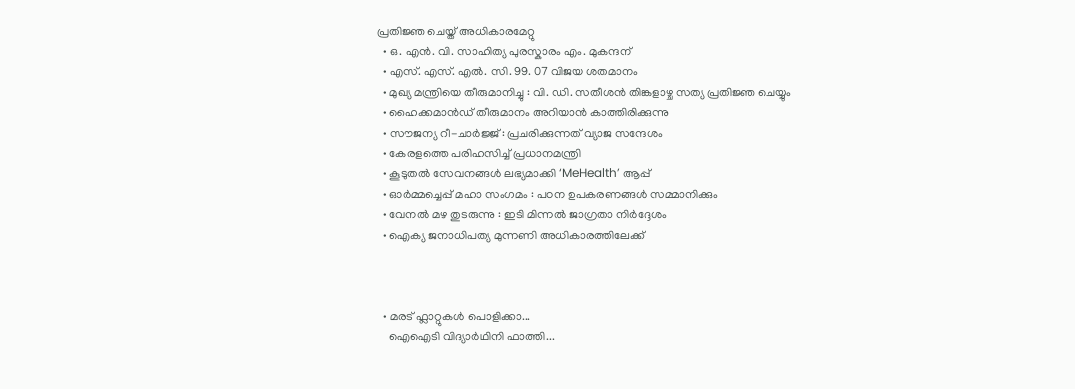പ്രതിജ്ഞ ചെയ്ത് അധികാരമേറ്റു
  • ഒ. എൻ. വി. സാഹിത്യ പുരസ്കാരം എം. മുകന്ദന്
  • എസ്. എസ്. എൽ. സി. 99. 07 വിജയ ശതമാനം
  • മുഖ്യ മന്ത്രിയെ തീരുമാനിച്ചു : വി. ഡി. സതീശന്‍ തിങ്കളാഴ്ച സത്യ പ്രതിജ്ഞ ചെയ്യും
  • ഹൈക്കമാൻഡ് തീരുമാനം അറിയാൻ കാത്തിരിക്കുന്നു
  • സൗജന്യ റീ-ചാർജ്ജ് : പ്രചരിക്കുന്നത് വ്യാജ സന്ദേശം
  • കേരളത്തെ പരിഹസിച്ച് പ്രധാനമന്ത്രി
  • കൂടുതൽ സേവനങ്ങൾ ലഭ്യമാക്കി ‘MeHealth’ ആപ്പ്
  • ഓർമ്മച്ചെപ്പ് മഹാ സംഗമം : പഠന ഉപകരണങ്ങൾ സമ്മാനിക്കും
  • വേനൽ മഴ തുടരുന്നു : ഇടി മിന്നൽ ജാഗ്രതാ നിർദ്ദേശം
  • ഐക്യ ജനാധിപത്യ മുന്നണി അധികാരത്തിലേക്ക്



  • മരട് ഫ്ലാറ്റുകൾ പൊളിക്കാ...
    ഐഐടി വിദ്യാര്‍ഥിനി ഫാത്തി...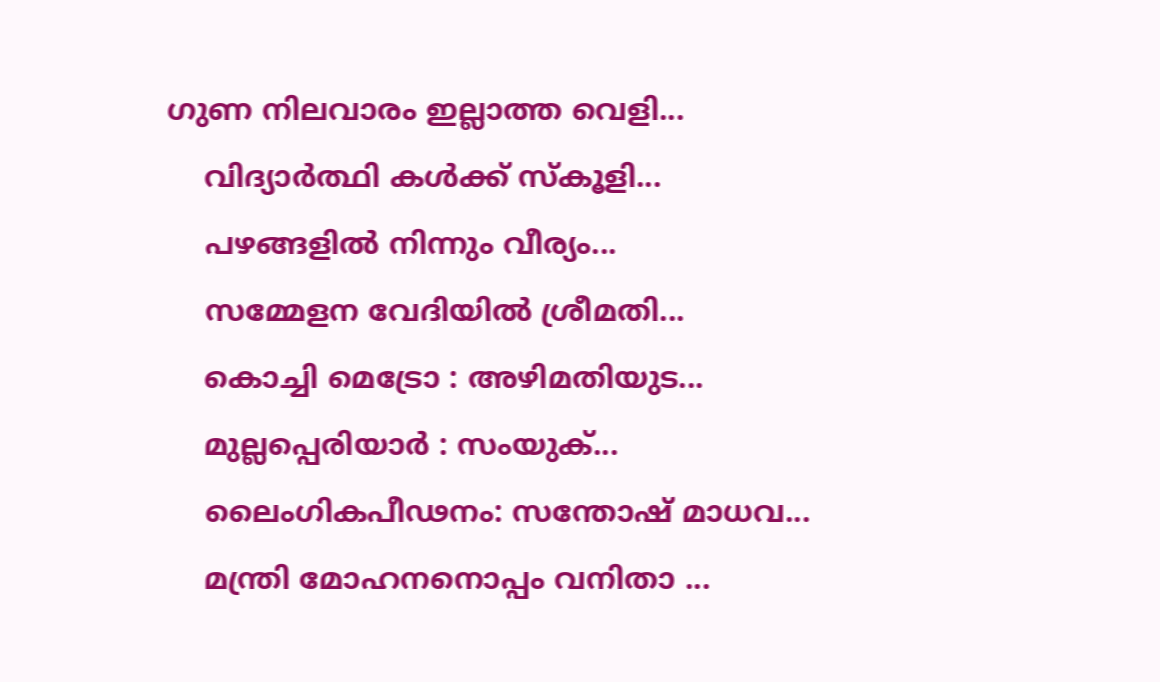ഗുണ നിലവാരം ഇല്ലാത്ത വെളി...
    വിദ്യാർത്ഥി കൾക്ക് സ്കൂളി...
    പഴങ്ങളില്‍ നിന്നും വീര്യം...
    സമ്മേളന വേദിയില്‍ ശ്രീമതി...
    കൊച്ചി മെട്രോ : അഴിമതിയുട...
    മുല്ലപ്പെരിയാര്‍ : സംയുക്...
    ലൈംഗികപീഢനം: സന്തോഷ് മാധവ...
    മന്ത്രി മോഹനനൊപ്പം വനിതാ ...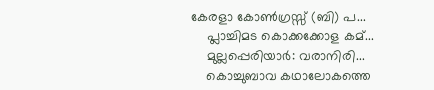കേരളാ കോണ്‍ഗ്രസ്സ് (ബി) പ...
    പ്ലാച്ചിമട കൊക്കക്കോള കമ്...
    മുല്ലപ്പെരിയാര്‍: വരാനിരി...
    കൊച്ചുബാവ കഥാലോകത്തെ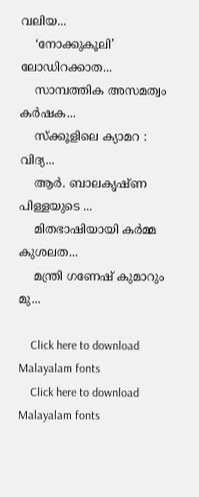വലിയ...
    ‘നോക്കുകൂലി’ ലോഡിറക്കാത...
    സാമ്പത്തിക അസമത്വം കര്‍ഷക...
    സ്ക്കൂളിലെ ക്യാമറ : വിദ്യ...
    ആര്‍. ബാലകൃഷ്ണ പിള്ളയുടെ ...
    മിതഭാഷിയായി കര്‍മ്മ കുശലത...
    മന്ത്രി ഗണേഷ്‌ കുമാറും മു...

    Click here to download Malayalam fonts
    Click here to download Malayalam fonts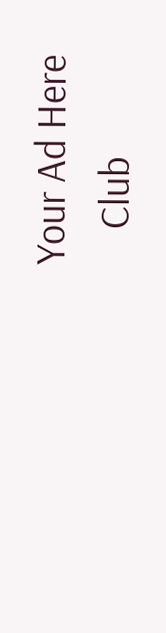Your Ad Here
    Club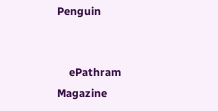Penguin


    ePathram Magazine